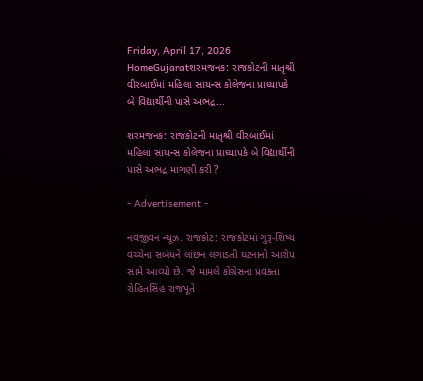Friday, April 17, 2026
HomeGujaratશરમજનક: રાજકોટની માતૃશ્રી વીરબાઈમાં મહિલા સાયન્સ કોલેજના પ્રાધ્યાપકે બે વિદ્યાર્થીની પાસે અભદ્ર...

શરમજનક: રાજકોટની માતૃશ્રી વીરબાઈમાં મહિલા સાયન્સ કોલેજના પ્રાધ્યાપકે બે વિદ્યાર્થીની પાસે અભદ્ર માગણી કરી ?

- Advertisement -

નવજીવન ન્યૂઝ. રાજકોટ: રાજકોટમાં ગુરૂ-શિષ્ય વચ્ચેના સબંધને લાંછન લગાડતી ઘટનાનો આરોપ સામે આવ્યો છે. જે મામલે કોંગ્રેસના પ્રવક્તા રોહિતસિંહ રાજપૂતે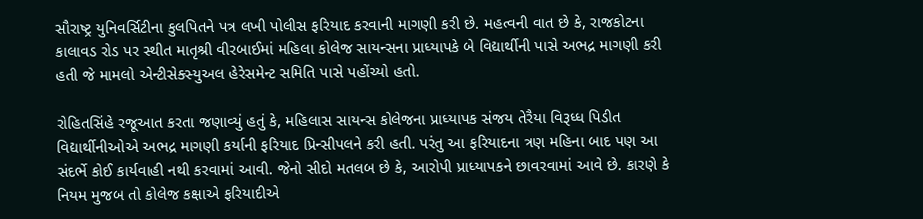સૌરાષ્ટ્ર યુનિવર્સિટીના કુલપિતને પત્ર લખી પોલીસ ફરિયાદ કરવાની માગણી કરી છે. મહત્વની વાત છે કે, રાજકોટના કાલાવડ રોડ પર સ્થીત માતૃશ્રી વીરબાઈમાં મહિલા કોલેજ સાયન્સના પ્રાધ્યાપકે બે વિદ્યાર્થીની પાસે અભદ્ર માગણી કરી હતી જે મામલો એન્ટીસેક્સ્યુઅલ હેરેસમેન્ટ સમિતિ પાસે પહોંચ્યો હતો.

રોહિતસિંહે રજૂઆત કરતા જણાવ્યું હતું કે, મહિલાસ સાયન્સ કોલેજના પ્રાધ્યાપક સંજય તેરૈયા વિરૂધ્ધ પિડીત વિદ્યાર્થીનીઓએ અભદ્ર માગણી કર્યાની ફરિયાદ પ્રિન્સીપલને કરી હતી. પરંતુ આ ફરિયાદના ત્રણ મહિના બાદ પણ આ સંદર્ભે કોઈ કાર્યવાહી નથી કરવામાં આવી. જેનો સીદો મતલબ છે કે, આરોપી પ્રાધ્યાપકને છાવરવામાં આવે છે. કારણે કે નિયમ મુજબ તો કોલેજ કક્ષાએ ફરિયાદીએ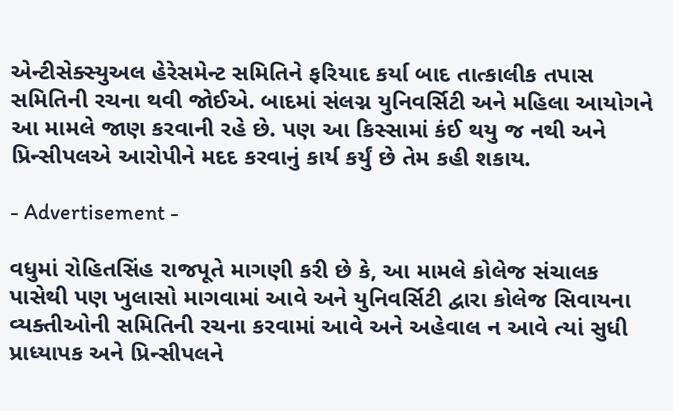એન્ટીસેક્સ્યુઅલ હેરેસમેન્ટ સમિતિને ફરિયાદ કર્યા બાદ તાત્કાલીક તપાસ સમિતિની રચના થવી જોઈએ. બાદમાં સંલગ્ન યુનિવર્સિટી અને મહિલા આયોગને આ મામલે જાણ કરવાની રહે છે. પણ આ કિસ્સામાં કંઈ થયુ જ નથી અને પ્રિન્સીપલએ આરોપીને મદદ કરવાનું કાર્ય કર્યું છે તેમ કહી શકાય.

- Advertisement -

વધુમાં રોહિતસિંહ રાજપૂતે માગણી કરી છે કે, આ મામલે કોલેજ સંચાલક પાસેથી પણ ખુલાસો માગવામાં આવે અને યુનિવર્સિટી દ્વારા કોલેજ સિવાયના વ્યક્તીઓની સમિતિની રચના કરવામાં આવે અને અહેવાલ ન આવે ત્યાં સુધી પ્રાધ્યાપક અને પ્રિન્સીપલને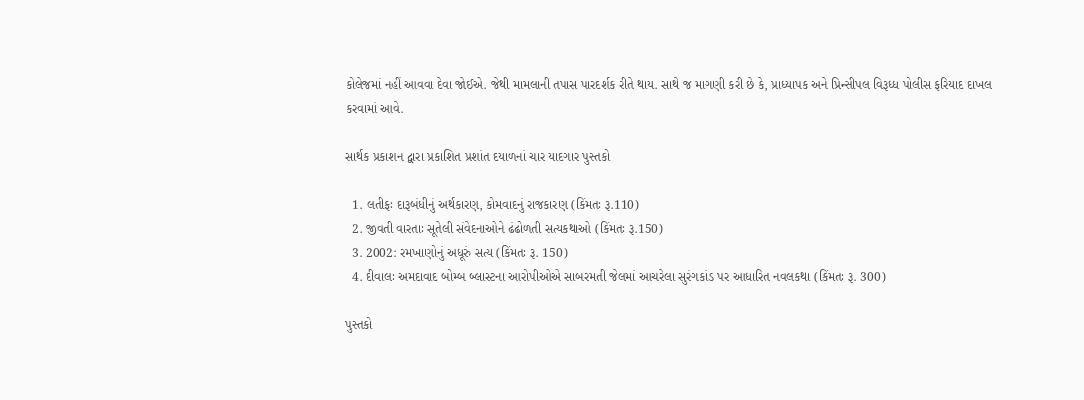કોલેજમાં નહીં આવવા દેવા જોઈએ. જેથી મામલાની તપાસ પારદર્શક રીતે થાય. સાથે જ માગણી કરી છે કે, પ્રાધ્યાપક અને પ્રિન્સીપલ વિરૂધ્ધ પોલીસ ફરિયાદ દાખલ કરવામાં આવે.

સાર્થક પ્રકાશન દ્વારા પ્રકાશિત પ્રશાંત દયાળનાં ચાર યાદગાર પુસ્તકો

  1. લતીફઃ દારૂબંધીનું અર્થકારણ, કોમવાદનું રાજકારણ (કિંમતઃ રૂ.110)
  2. જીવતી વારતાઃ સૂતેલી સંવેદનાઓને ઢંઢોળતી સત્યકથાઓ (કિંમતઃ રૂ.150)
  3. 2002: રમખાણોનું અધૂરું સત્ય (કિંમતઃ રૂ. 150)
  4. દીવાલઃ અમદાવાદ બોમ્બ બ્લાસ્ટના આરોપીઓએ સાબરમતી જેલમાં આચરેલા સુરંગકાંડ પર આધારિત નવલકથા (કિંમતઃ રૂ. 300)

પુસ્તકો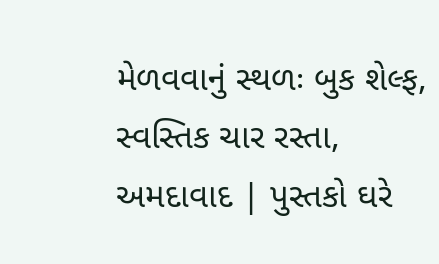મેળવવાનું સ્થળઃ બુક શેલ્ફ, સ્વસ્તિક ચાર રસ્તા, અમદાવાદ | પુસ્તકો ઘરે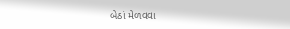બેઠાં મેળવવા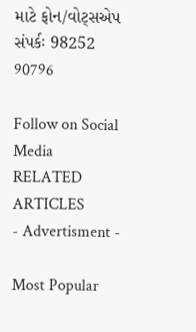માટે ફોન/વોટ્સએપ સંપર્કઃ 98252 90796

Follow on Social Media
RELATED ARTICLES
- Advertisment -

Most Popular